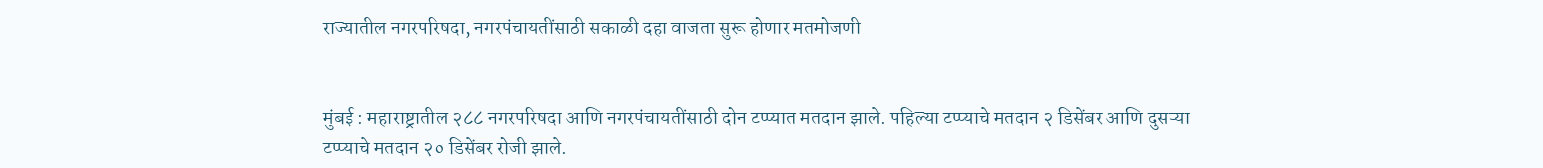राज्यातील नगरपरिषदा, नगरपंचायतींसाठी सकाळी दहा वाजता सुरू होणार मतमोजणी


मुंबई : महाराष्ट्रातील २८८ नगरपरिषदा आणि नगरपंचायतींसाठी दोन टप्प्यात मतदान झाले. पहिल्या टप्प्याचे मतदान २ डिसेंबर आणि दुसऱ्या टप्प्याचे मतदान २० डिसेंबर रोजी झाले.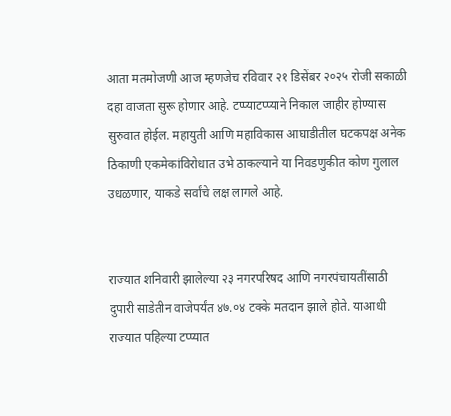आता मतमोजणी आज म्हणजेच रविवार २१ डिसेंबर २०२५ रोजी सकाळी दहा वाजता सुरू होणार आहे. टप्प्याटप्प्याने निकाल जाहीर होण्यास सुरुवात होईल. महायुती आणि महाविकास आघाडीतील घटकपक्ष अनेक ठिकाणी एकमेकांविरोधात उभे ठाकल्याने या निवडणुकीत कोण गुलाल उधळणार, याकडे सर्वांचे लक्ष लागले आहे.


राज्यात शनिवारी झालेल्या २३ नगरपरिषद आणि नगरपंचायतींसाठी दुपारी साडेतीन वाजेपर्यंत ४७.०४ टक्के मतदान झाले होते. याआधी राज्यात पहिल्या टप्प्यात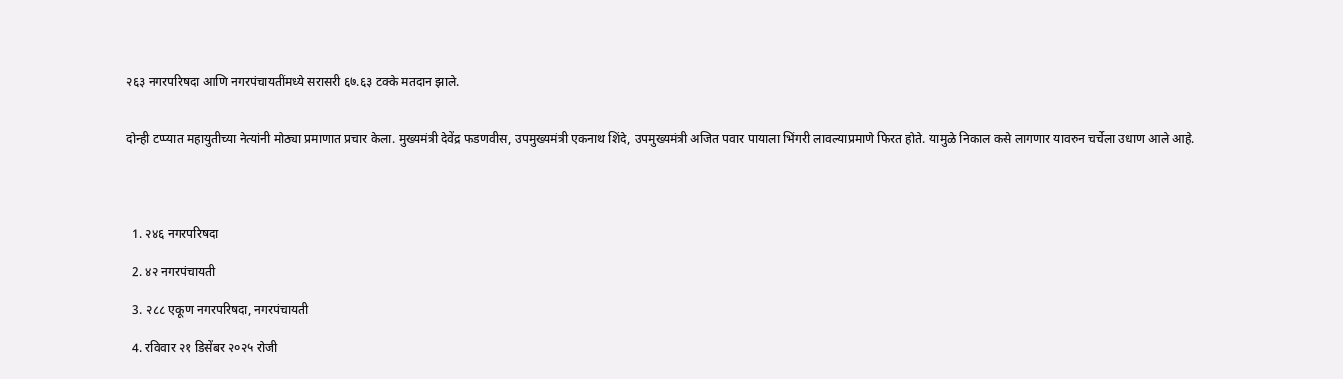२६३ नगरपरिषदा आणि नगरपंचायतींमध्ये सरासरी ६७.६३ टक्के मतदान झाले.


दोन्ही टप्प्यात महायुतीच्या नेत्यांनी मोठ्या प्रमाणात प्रचार केला. मुख्यमंत्री देवेंद्र फडणवीस, उपमुख्यमंत्री एकनाथ शिंदे, उपमुख्यमंत्री अजित पवार पायाला भिंगरी लावल्याप्रमाणे फिरत होते. यामुळे निकाल कसे लागणार यावरुन चर्चेला उधाण आले आहे.




  1. २४६ नगरपरिषदा

  2. ४२ नगरपंचायती

  3. २८८ एकूण नगरपरिषदा, नगरपंचायती

  4. रविवार २१ डिसेंबर २०२५ रोजी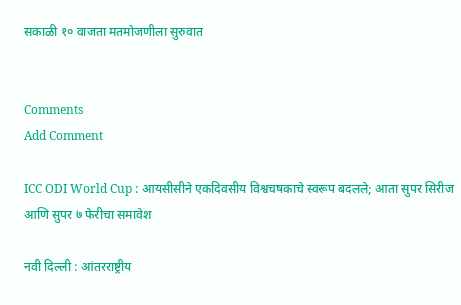सकाळी १० वाजता मतमोजणीला सुरुवात


Comments
Add Comment

ICC ODI World Cup : आयसीसीने एकदिवसीय विश्वचषकाचे स्वरूप बदलले; आता सुपर सिरीज आणि सुपर ७ फेरीचा समावेश

नवी दिल्ली : आंतरराष्ट्रीय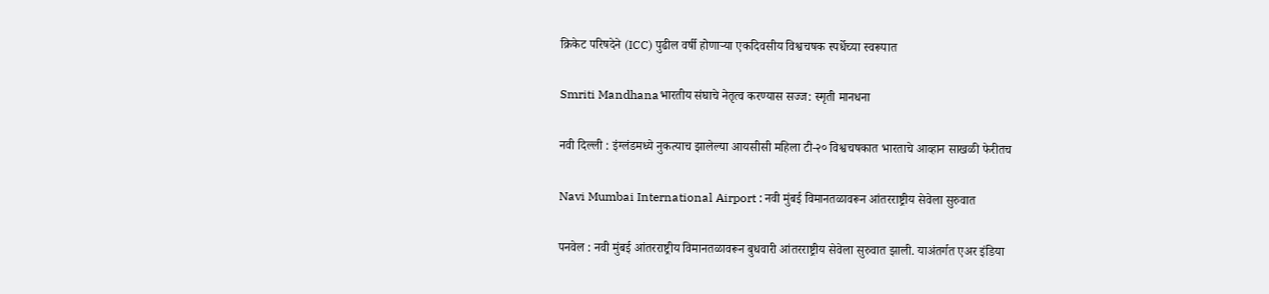क्रिकेट परिषदेने (ICC) पुढील वर्षी होणाऱ्या एकदिवसीय विश्वचषक स्पर्धेच्या स्वरूपात

Smriti Mandhanaभारतीय संघाचे नेतृत्व करण्यास सज्ज: स्मृती मानधना

नवी दिल्ली : इंग्लंडमध्ये नुकत्याच झालेल्या आयसीसी महिला टी-२० विश्वचषकात भारताचे आव्हान साखळी फेरीतच

Navi Mumbai International Airport : नवी मुंबई विमानतळावरून आंतरराष्ट्रीय सेवेला सुरुवात

पनवेल : नवी मुंबई आंतरराष्ट्रीय विमानतळावरून बुधवारी आंतरराष्ट्रीय सेवेला सुरुवात झाली. याअंतर्गत एअर इंडिया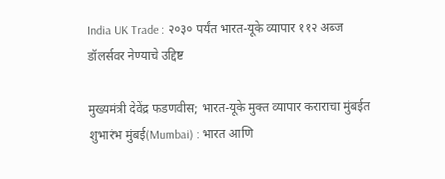India UK Trade : २०३० पर्यंत भारत-यूके व्यापार ११२ अब्ज डॉलर्सवर नेण्याचे उद्दिष्ट

मुख्यमंत्री देवेंद्र फडणवीस; भारत-यूके मुक्त व्यापार कराराचा मुंबईत शुभारंभ मुंबई(Mumbai) : भारत आणि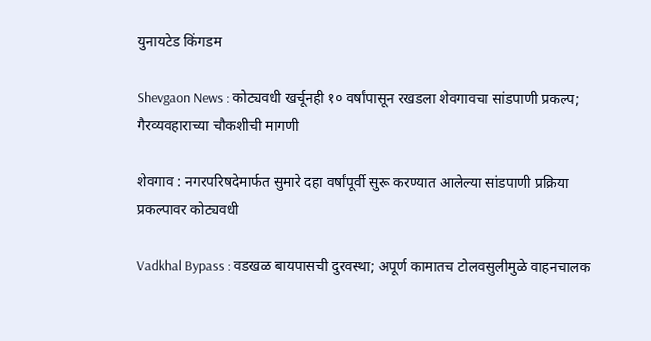युनायटेड किंगडम

Shevgaon News : कोट्यवधी खर्चूनही १० वर्षांपासून रखडला शेवगावचा सांडपाणी प्रकल्प; गैरव्यवहाराच्या चौकशीची मागणी

शेवगाव : नगरपरिषदेमार्फत सुमारे दहा वर्षांपूर्वी सुरू करण्यात आलेल्या सांडपाणी प्रक्रिया प्रकल्पावर कोट्यवधी

Vadkhal Bypass : वडखळ बायपासची दुरवस्था; अपूर्ण कामातच टोलवसुलीमुळे वाहनचालक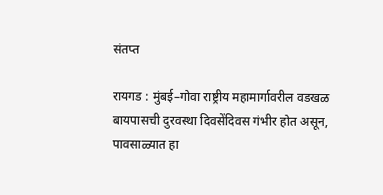संतप्त

रायगड : मुंबई–गोवा राष्ट्रीय महामार्गावरील वडखळ बायपासची दुरवस्था दिवसेंदिवस गंभीर होत असून, पावसाळ्यात हा